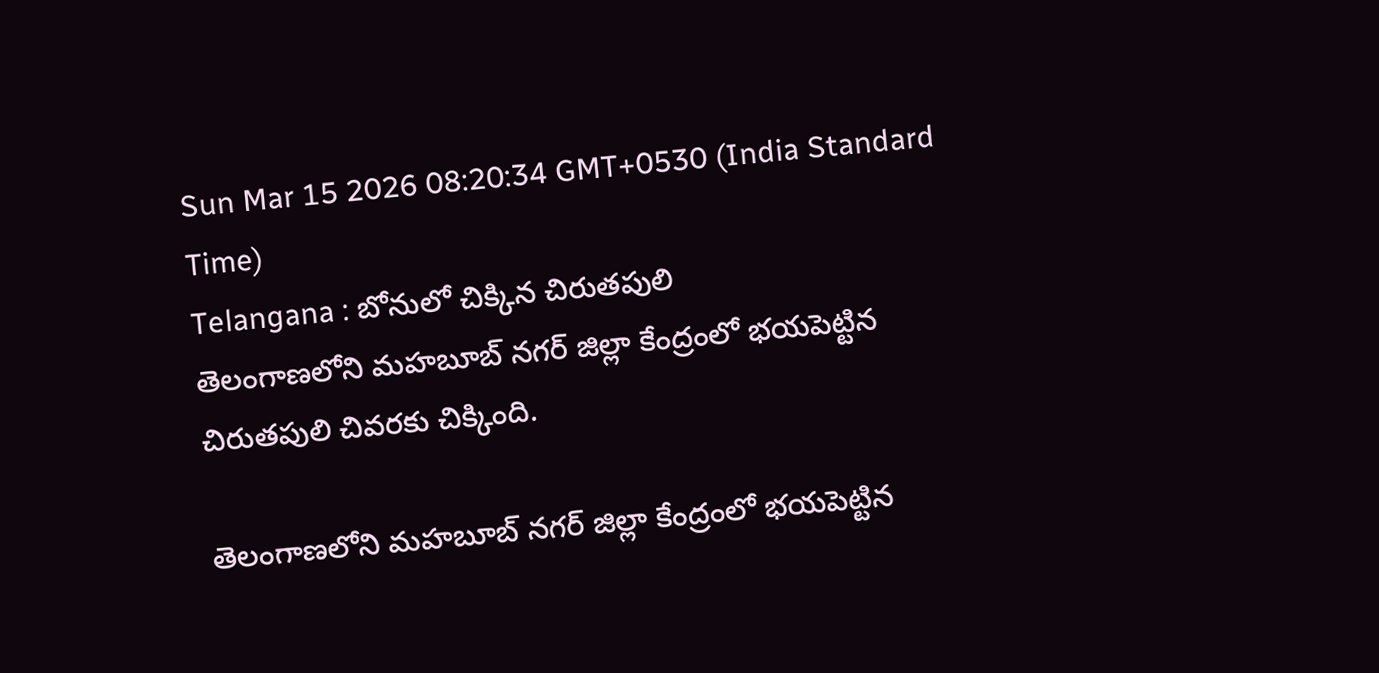Sun Mar 15 2026 08:20:34 GMT+0530 (India Standard Time)
Telangana : బోనులో చిక్కిన చిరుతపులి
తెలంగాణలోని మహబూబ్ నగర్ జిల్లా కేంద్రంలో భయపెట్టిన చిరుతపులి చివరకు చిక్కింది.

తెలంగాణలోని మహబూబ్ నగర్ జిల్లా కేంద్రంలో భయపెట్టిన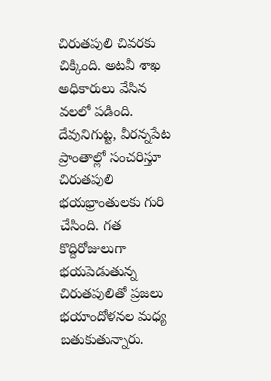చిరుతపులి చివరకు చిక్కింది. అటవీ శాఖ అధికారులు వేసిన వలలో పడింది. దేవునిగుట్ట, వీరన్నపేట ప్రాంతాల్లో సంచరిస్తూ చిరుతపులి భయభ్రాంతులకు గురి చేసింది. గత కొద్దిరోజులుగా భయపెడుతున్న చిరుతపులితో ప్రజలు భయాందోళనల మధ్య బతుకుతున్నారు.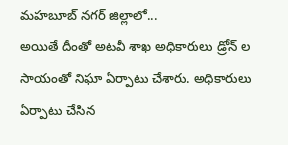మహబూబ్ నగర్ జిల్లాలో...
అయితే దీంతో అటవీ శాఖ అధికారులు డ్రోన్ ల సాయంతో నిఘా ఏర్పాటు చేశారు. అధికారులు ఏర్పాటు చేసిన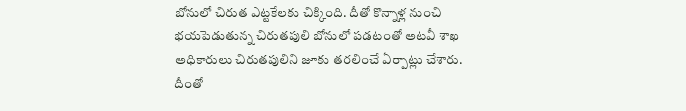బోనులో చిరుత ఎట్టకేలకు చిక్కింది. దీతో కొన్నాళ్ల నుంచి భయపెడుతున్న చిరుతపులి బోనులో పడటంతో అటవీ శాఖ అధికారులు చిరుతపులిని జూకు తరలించే ఏర్పాట్లు చేశారు. దీంతో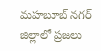మహబూబ్ నగర్ జిల్లాలో ప్రజలు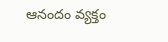ఆనందం వ్యక్తం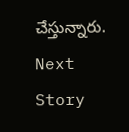చేస్తున్నారు.
Next Story